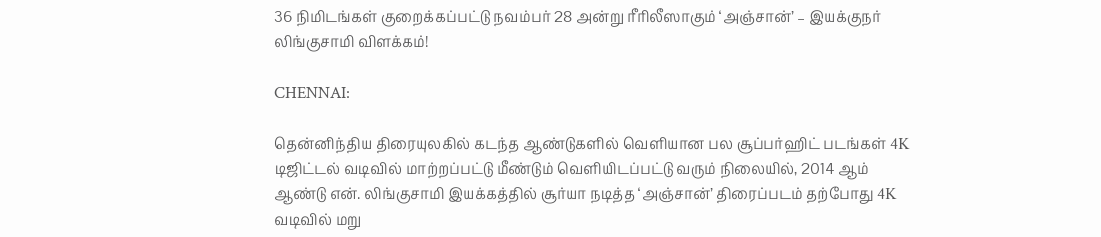36 நிமிடங்கள் குறைக்கப்பட்டு நவம்பர் 28 அன்று ரீரிலீஸாகும் ‘அஞ்சான்’ – இயக்குநர் லிங்குசாமி விளக்கம்!

CHENNAI:

தென்னிந்திய திரையுலகில் கடந்த ஆண்டுகளில் வெளியான பல சூப்பர்ஹிட் படங்கள் 4K டிஜிட்டல் வடிவில் மாற்றப்பட்டு மீண்டும் வெளியிடப்பட்டு வரும் நிலையில், 2014 ஆம் ஆண்டு என். லிங்குசாமி இயக்கத்தில் சூர்யா நடித்த ‘அஞ்சான்’ திரைப்படம் தற்போது 4K வடிவில் மறு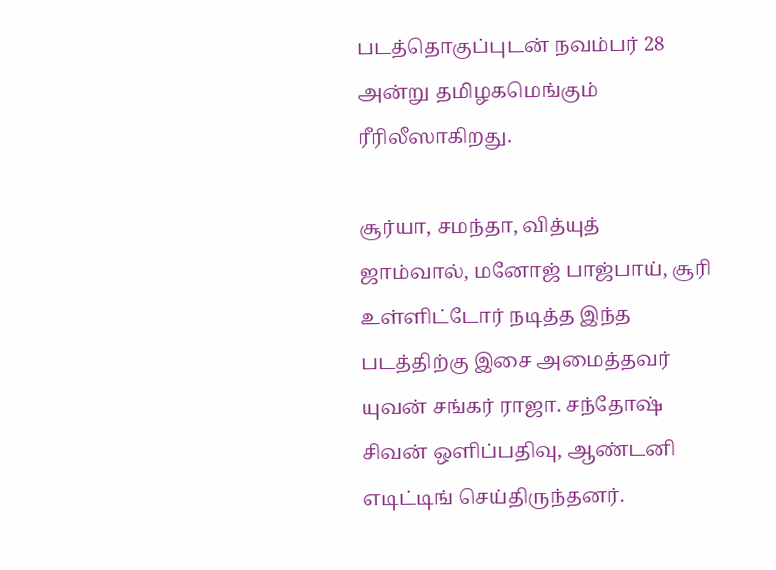படத்தொகுப்புடன் நவம்பர் 28 அன்று தமிழகமெங்கும் ரீரிலீஸாகிறது.

சூர்யா, சமந்தா, வித்யுத் ஜாம்வால், மனோஜ் பாஜ்பாய், சூரி உள்ளிட்டோர் நடித்த இந்த படத்திற்கு இசை அமைத்தவர் யுவன் சங்கர் ராஜா. சந்தோஷ் சிவன் ஒளிப்பதிவு, ஆண்டனி எடிட்டிங் செய்திருந்தனர்.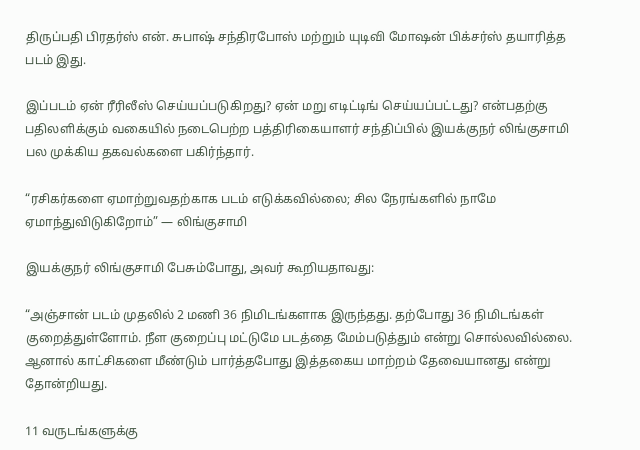திருப்பதி பிரதர்ஸ் என். சுபாஷ் சந்திரபோஸ் மற்றும் யுடிவி மோஷன் பிக்சர்ஸ் தயாரித்த படம் இது.

இப்படம் ஏன் ரீரிலீஸ் செய்யப்படுகிறது? ஏன் மறு எடிட்டிங் செய்யப்பட்டது? என்பதற்கு பதிலளிக்கும் வகையில் நடைபெற்ற பத்திரிகையாளர் சந்திப்பில் இயக்குநர் லிங்குசாமி பல முக்கிய தகவல்களை பகிர்ந்தார்.

“ரசிகர்களை ஏமாற்றுவதற்காக படம் எடுக்கவில்லை; சில நேரங்களில் நாமே ஏமாந்துவிடுகிறோம்” — லிங்குசாமி

இயக்குநர் லிங்குசாமி பேசும்போது, அவர் கூறியதாவது:

“அஞ்சான் படம் முதலில் 2 மணி 36 நிமிடங்களாக இருந்தது. தற்போது 36 நிமிடங்கள் குறைத்துள்ளோம். நீள குறைப்பு மட்டுமே படத்தை மேம்படுத்தும் என்று சொல்லவில்லை. ஆனால் காட்சிகளை மீண்டும் பார்த்தபோது இத்தகைய மாற்றம் தேவையானது என்று தோன்றியது.

11 வருடங்களுக்கு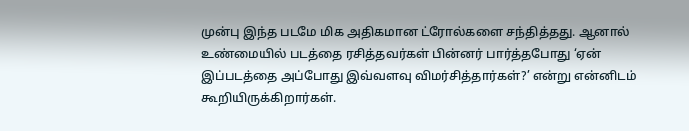முன்பு இந்த படமே மிக அதிகமான ட்ரோல்களை சந்தித்தது. ஆனால் உண்மையில் படத்தை ரசித்தவர்கள் பின்னர் பார்த்தபோது ‘ஏன் இப்படத்தை அப்போது இவ்வளவு விமர்சித்தார்கள்?’ என்று என்னிடம் கூறியிருக்கிறார்கள்.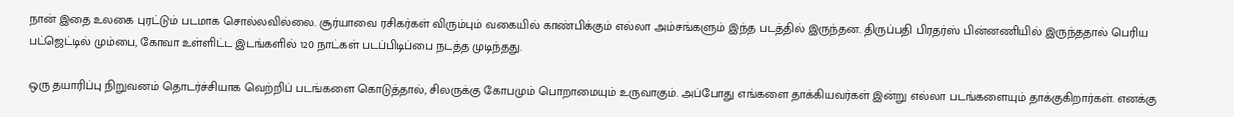நான் இதை உலகை புரட்டும் படமாக சொல்லவில்லை. சூர்யாவை ரசிகர்கள் விரும்பும் வகையில் காண்பிக்கும் எல்லா அம்சங்களும் இந்த படத்தில் இருந்தன. திருப்பதி பிரதர்ஸ் பின்னணியில் இருந்ததால் பெரிய பட்ஜெட்டில் மும்பை, கோவா உள்ளிட்ட இடங்களில் 120 நாட்கள் படப்பிடிப்பை நடத்த முடிந்தது.

ஒரு தயாரிப்பு நிறுவனம் தொடர்ச்சியாக வெற்றிப் படங்களை கொடுத்தால், சிலருக்கு கோபமும் பொறாமையும் உருவாகும். அப்போது எங்களை தாக்கியவர்கள் இன்று எல்லா படங்களையும் தாக்குகிறார்கள். எனக்கு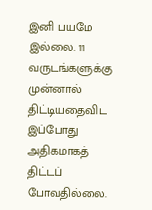இனி பயமே இல்லை. 11 வருடங்களுக்கு முன்னால் திட்டியதைவிட இப்போது அதிகமாகத் திட்டப் போவதில்லை.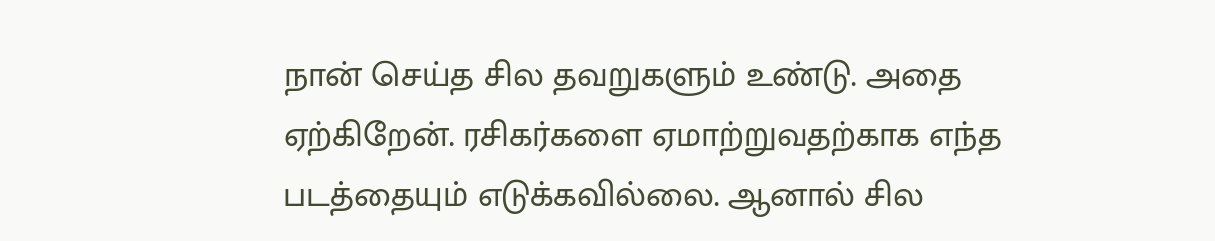நான் செய்த சில தவறுகளும் உண்டு. அதை ஏற்கிறேன். ரசிகர்களை ஏமாற்றுவதற்காக எந்த படத்தையும் எடுக்கவில்லை. ஆனால் சில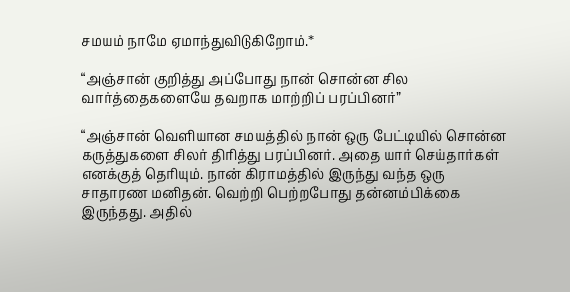சமயம் நாமே ஏமாந்துவிடுகிறோம்.*

“அஞ்சான் குறித்து அப்போது நான் சொன்ன சில வார்த்தைகளையே தவறாக மாற்றிப் பரப்பினர்”

“அஞ்சான் வெளியான சமயத்தில் நான் ஒரு பேட்டியில் சொன்ன கருத்துகளை சிலர் திரித்து பரப்பினர். அதை யார் செய்தார்கள் எனக்குத் தெரியும். நான் கிராமத்தில் இருந்து வந்த ஒரு சாதாரண மனிதன். வெற்றி பெற்றபோது தன்னம்பிக்கை இருந்தது. அதில்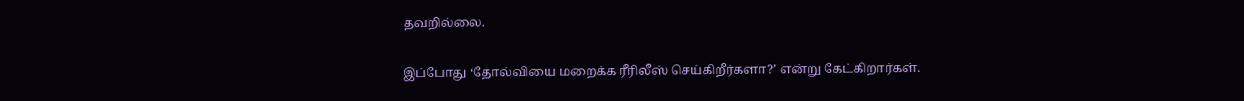தவறில்லை.

இப்போது ‘தோல்வியை மறைக்க ரீரிலீஸ் செய்கிறீர்களா?’ என்று கேட்கிறார்கள்.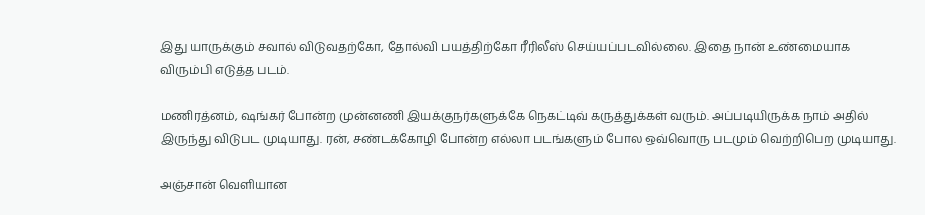இது யாருக்கும் சவால் விடுவதற்கோ, தோல்வி பயத்திற்கோ ரீரிலீஸ் செய்யப்படவில்லை. இதை நான் உண்மையாக விரும்பி எடுத்த படம்.

மணிரத்னம், ஷங்கர் போன்ற முன்னணி இயக்குநர்களுக்கே நெகட்டிவ் கருத்துக்கள் வரும். அப்படியிருக்க நாம் அதில் இருந்து விடுபட முடியாது. ரன், சண்டக்கோழி போன்ற எல்லா படங்களும் போல ஒவ்வொரு படமும் வெற்றிபெற முடியாது.

அஞ்சான் வெளியான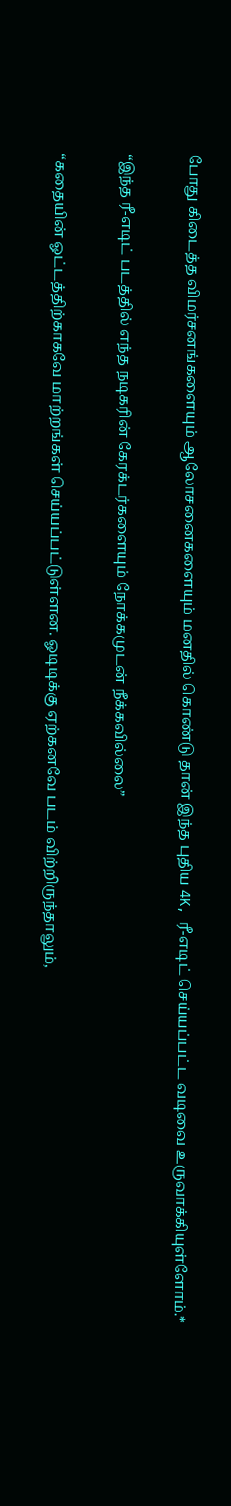போது கிடைத்த விமர்சனங்களையும் ஆலோசனைகளையும் மனதில் கொண்டு தான் இந்த புதிய 4K, ரீ-எடிட் செய்யப்பட்ட வடிவை உருவாக்கியுள்ளோம்.*

“இந்த ரீ-எடிட் படத்தில் எந்த நடிகரின் கேரக்டர்களையும் நோக்கமுடன் நீக்கவில்லை”

“கதையின் ஓட்டத்திற்காகவே மாற்றங்கள் செய்யப்பட்டுள்ளன. ஓடிடிக்கு ஏற்கனவே படம் விற்றிருந்தாலும்,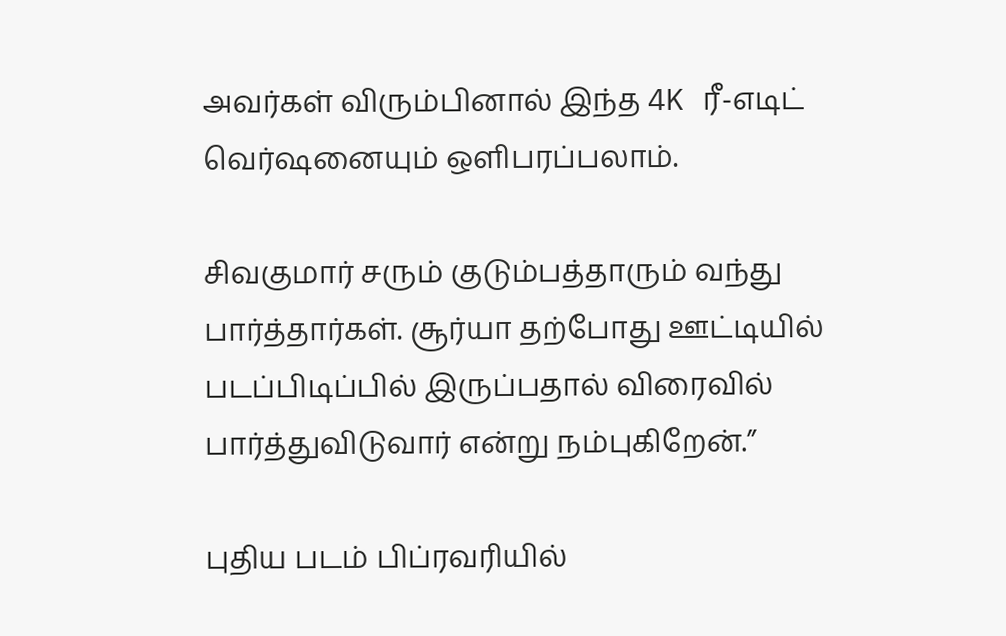அவர்கள் விரும்பினால் இந்த 4K ரீ-எடிட் வெர்ஷனையும் ஒளிபரப்பலாம்.

சிவகுமார் சரும் குடும்பத்தாரும் வந்து பார்த்தார்கள். சூர்யா தற்போது ஊட்டியில் படப்பிடிப்பில் இருப்பதால் விரைவில் பார்த்துவிடுவார் என்று நம்புகிறேன்.”

புதிய படம் பிப்ரவரியில்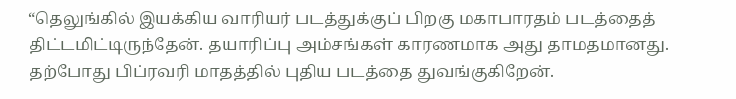“தெலுங்கில் இயக்கிய வாரியர் படத்துக்குப் பிறகு மகாபாரதம் படத்தைத் திட்டமிட்டிருந்தேன். தயாரிப்பு அம்சங்கள் காரணமாக அது தாமதமானது. தற்போது பிப்ரவரி மாதத்தில் புதிய படத்தை துவங்குகிறேன்.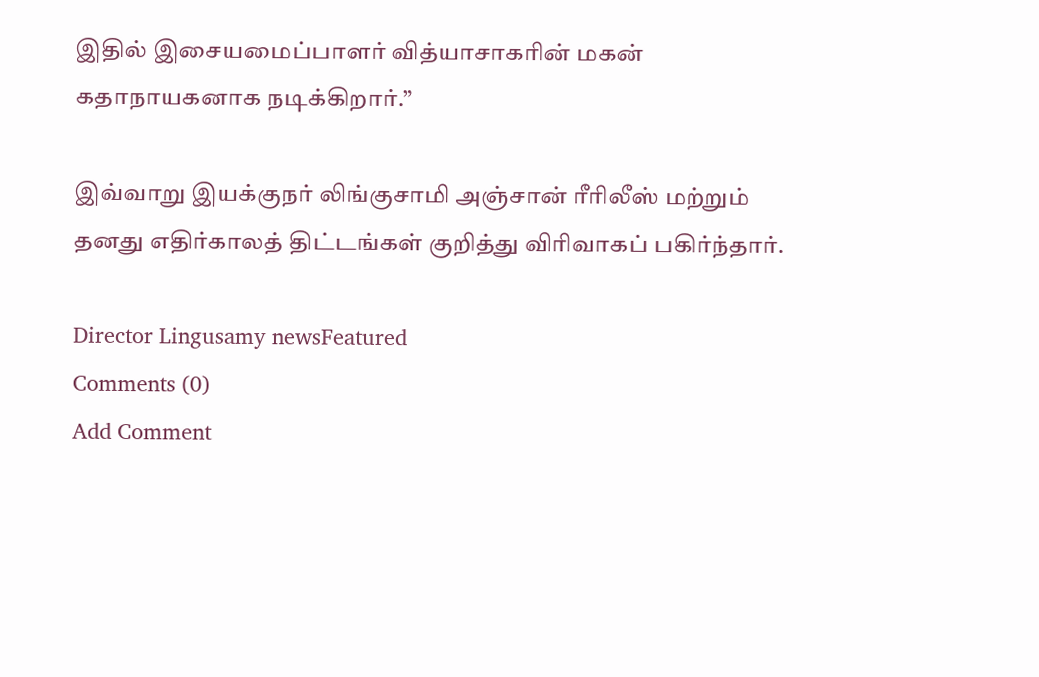இதில் இசையமைப்பாளர் வித்யாசாகரின் மகன் கதாநாயகனாக நடிக்கிறார்.”

இவ்வாறு இயக்குநர் லிங்குசாமி அஞ்சான் ரீரிலீஸ் மற்றும் தனது எதிர்காலத் திட்டங்கள் குறித்து விரிவாகப் பகிர்ந்தார்.

Director Lingusamy newsFeatured
Comments (0)
Add Comment